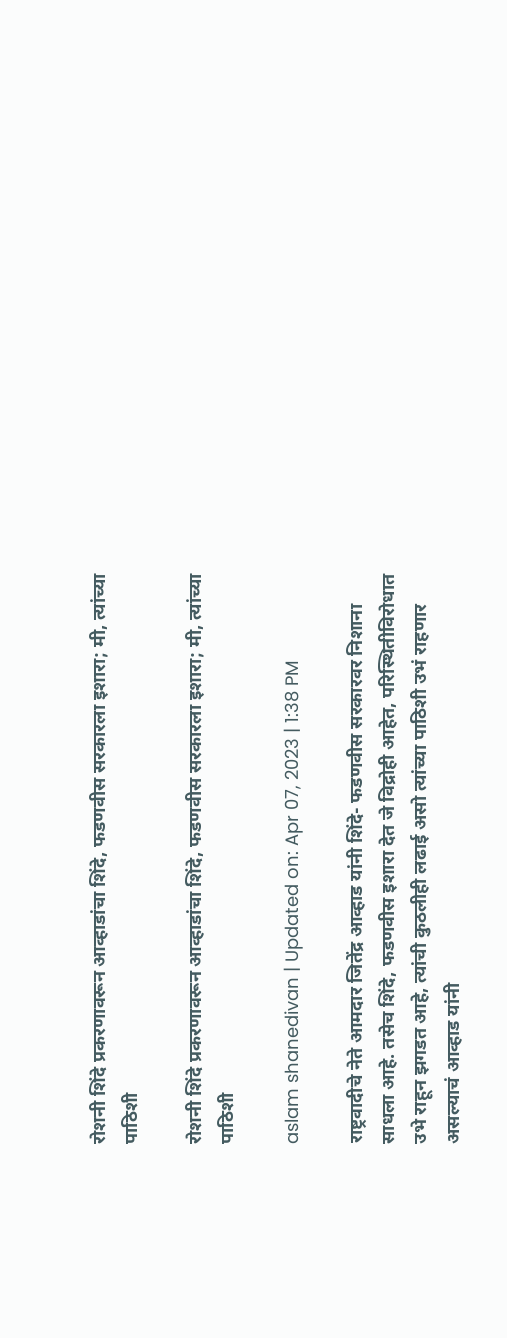रोशनी शिंदे प्रकरणावरून आव्हाडांचा शिंदे, फडणवीस सरकारला इशारा; मी, त्यांच्या पाठिशी

रोशनी शिंदे प्रकरणावरून आव्हाडांचा शिंदे, फडणवीस सरकारला इशारा; मी, त्यांच्या पाठिशी

aslam shanedivan | Updated on: Apr 07, 2023 | 1:38 PM

राष्ट्रवादीचे नेते आमदार जितेंद्र आव्हाड यांनी शिंदे- फडणवीस सरकारवर निशाना साधला आहे. तसेच शिंदे, फडणवीस इशारा देत जे विद्रोही आहेत, परिस्थितीविरोधात उभे राहून झगडत आहे, त्यांची कुठलीही लढाई असो त्यांच्या पाठिशी उभं राहणार असल्याचं आव्हाड यांनी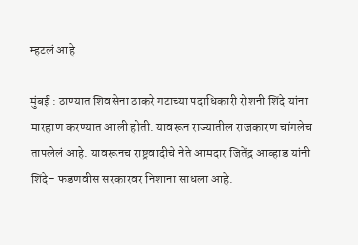म्हटलं आहे

मुंबई : ठाण्यात शिवसेना ठाकरे गटाच्या पदाधिकारी रोशनी शिंदे यांना मारहाण करण्यात आली होती. यावरून राज्यातील राजकारण चांगलेच तापलेलं आहे. यावरूनच राष्ट्रवादीचे नेते आमदार जितेंद्र आव्हाड यांनी शिंदे- फडणवीस सरकारवर निशाना साधला आहे.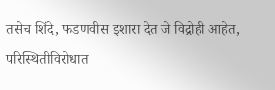तसेच शिंदे, फडणवीस इशारा देत जे विद्रोही आहेत, परिस्थितीविरोधात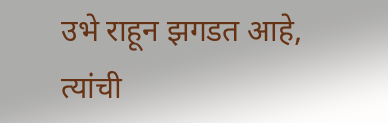उभे राहून झगडत आहे, त्यांची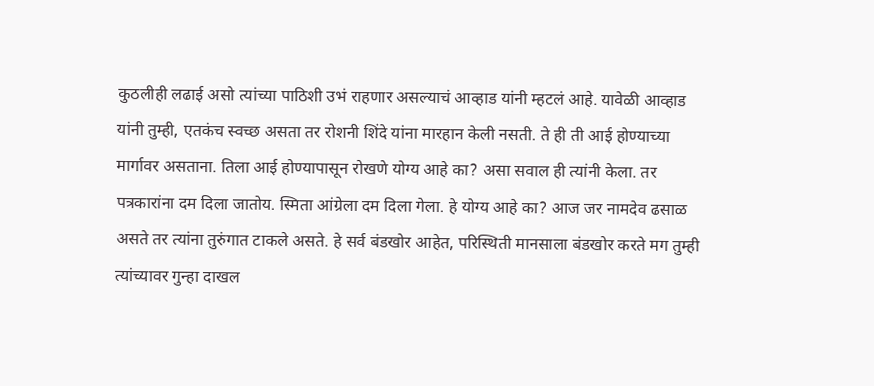कुठलीही लढाई असो त्यांच्या पाठिशी उभं राहणार असल्याचं आव्हाड यांनी म्हटलं आहे. यावेळी आव्हाड यांनी तुम्ही, एतकंच स्वच्छ असता तर रोशनी शिंदे यांना मारहान केली नसती. ते ही ती आई होण्याच्या मार्गावर असताना. तिला आई होण्यापासून रोखणे योग्य आहे का? असा सवाल ही त्यांनी केला. तर पत्रकारांना दम दिला जातोय. स्मिता आंग्रेला दम दिला गेला. हे योग्य आहे का? आज जर नामदेव ढसाळ असते तर त्यांना तुरुंगात टाकले असते. हे सर्व बंडखोर आहेत, परिस्थिती मानसाला बंडखोर करते मग तुम्ही त्यांच्यावर गुन्हा दाखल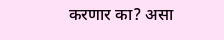करणार का? असा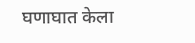घणाघात केला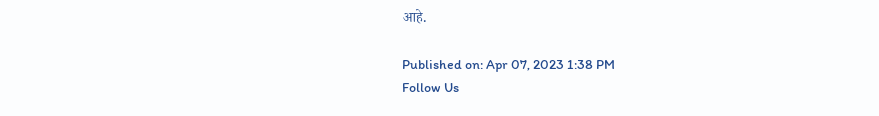आहे.

Published on: Apr 07, 2023 1:38 PM
Follow Us